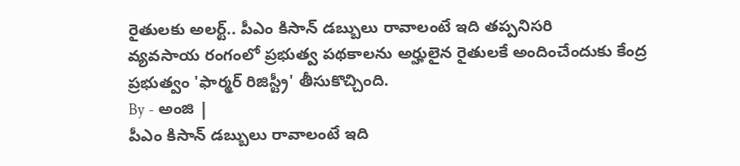రైతులకు అలర్ట్.. పీఎం కిసాన్ డబ్బులు రావాలంటే ఇది తప్పనిసరి
వ్యవసాయ రంగంలో ప్రభుత్వ పథకాలను అర్హులైన రైతులకే అందించేందుకు కేంద్ర ప్రభుత్వం 'ఫార్మర్ రిజిస్ట్రీ' తీసుకొచ్చింది.
By - అంజి |
పీఎం కిసాన్ డబ్బులు రావాలంటే ఇది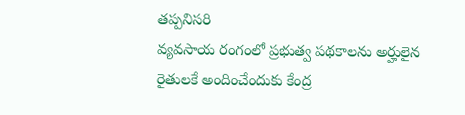తప్పనిసరి
వ్యవసాయ రంగంలో ప్రభుత్వ పథకాలను అర్హులైన రైతులకే అందించేందుకు కేంద్ర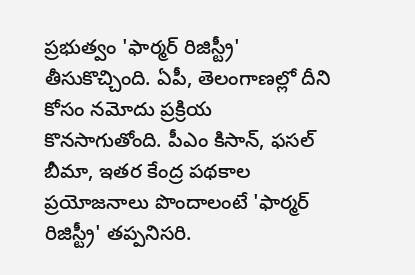ప్రభుత్వం 'ఫార్మర్ రిజిస్ట్రీ' తీసుకొచ్చింది. ఏపీ, తెలంగాణల్లో దీని కోసం నమోదు ప్రక్రియ కొనసాగుతోంది. పీఎం కిసాన్, ఫసల్ బీమా, ఇతర కేంద్ర పథకాల ప్రయోజనాలు పొందాలంటే 'ఫార్మర్ రిజిస్ట్రీ' తప్పనిసరి.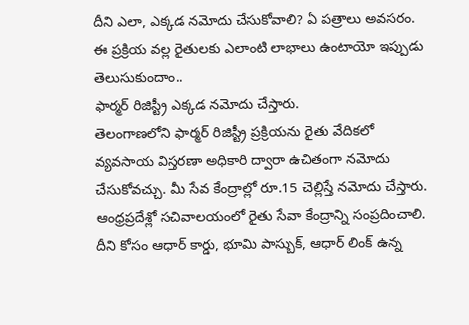దీని ఎలా, ఎక్కడ నమోదు చేసుకోవాలి? ఏ పత్రాలు అవసరం. ఈ ప్రక్రియ వల్ల రైతులకు ఎలాంటి లాభాలు ఉంటాయో ఇప్పుడు తెలుసుకుందాం..
ఫార్మర్ రిజిస్ట్రీ ఎక్కడ నమోదు చేస్తారు.
తెలంగాణలోని ఫార్మర్ రిజిస్ట్రీ ప్రక్రియను రైతు వేదికలో వ్యవసాయ విస్తరణా అధికారి ద్వారా ఉచితంగా నమోదు చేసుకోవచ్చు. మీ సేవ కేంద్రాల్లో రూ.15 చెల్లిస్తే నమోదు చేస్తారు. ఆంధ్రప్రదేశ్లో సచివాలయంలో రైతు సేవా కేంద్రాన్ని సంప్రదించాలి. దీని కోసం ఆధార్ కార్డు, భూమి పాస్బుక్, ఆధార్ లింక్ ఉన్న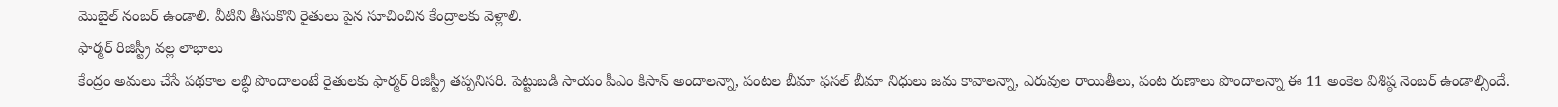మొబైల్ నంబర్ ఉండాలి. వీటిని తీసుకొని రైతులు పైన సూచించిన కేంద్రాలకు వెళ్లాలి.
ఫార్మర్ రిజిస్ట్రీ వల్ల లాభాలు
కేంద్రం అమలు చేసే పథకాల లబ్ధి పొందాలంటే రైతులకు ఫార్మర్ రిజిస్ట్రీ తప్పనిసరి. పెట్టుబడి సాయం పీఎం కిసాన్ అందాలన్నా, పంటల బీమా ఫసల్ బీమా నిధులు జమ కావాలన్నా, ఎరువుల రాయితీలు, పంట రుణాలు పొందాలన్నా ఈ 11 అంకెల విశిష్ఠ నెంబర్ ఉండాల్సిందే.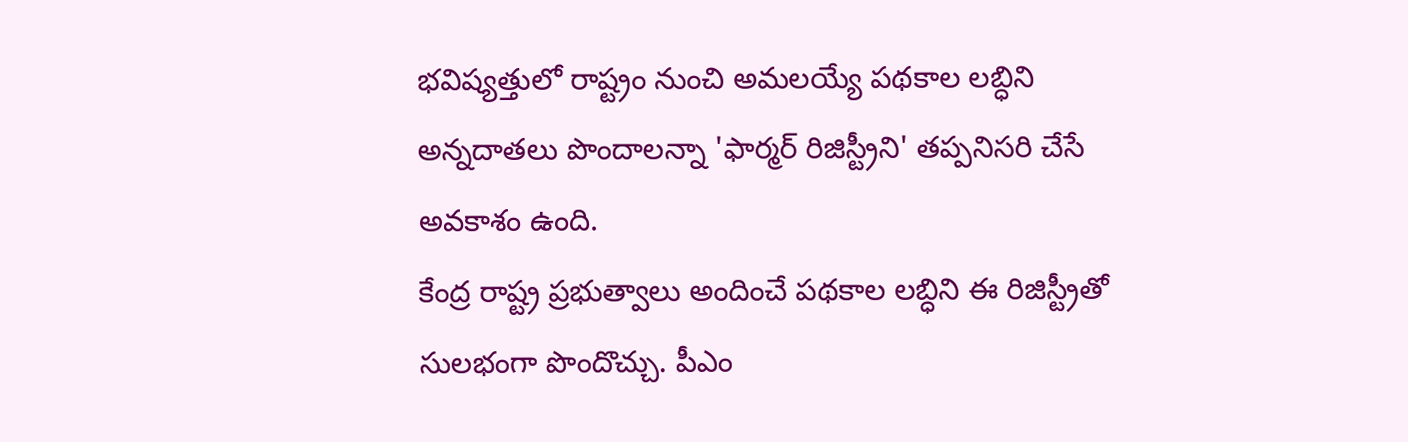భవిష్యత్తులో రాష్ట్రం నుంచి అమలయ్యే పథకాల లబ్ధిని అన్నదాతలు పొందాలన్నా 'ఫార్మర్ రిజిస్ట్రీని' తప్పనిసరి చేసే అవకాశం ఉంది.
కేంద్ర రాష్ట్ర ప్రభుత్వాలు అందించే పథకాల లబ్ధిని ఈ రిజిస్ట్రీతో సులభంగా పొందొచ్చు. పీఎం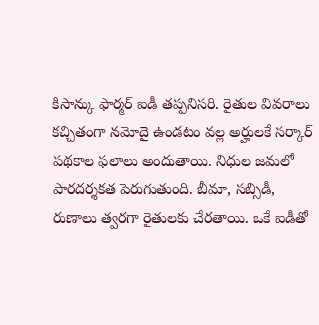కిసాన్కు ఫార్మర్ ఐడీ తప్పనిసరి. రైతుల వివరాలు కచ్చితంగా నమోదై ఉండటం వల్ల అర్హులకే సర్కార్ పథకాల ఫలాలు అందుతాయి. నిధుల జమలో పారదర్శకత పెరుగుతుంది. బీమా, సబ్సిడీ, రుణాలు త్వరగా రైతులకు చేరతాయి. ఒకే ఐడీతో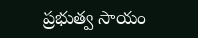ప్రభుత్వ సాయం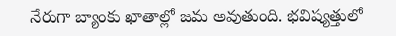నేరుగా బ్యాంకు ఖాతాల్లో జమ అవుతుంది. భవిష్యత్తులో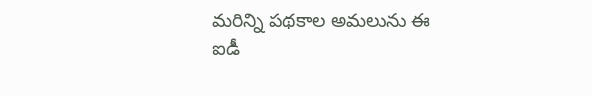మరిన్ని పథకాల అమలును ఈ ఐడీ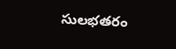సులభతరం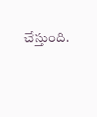చేస్తుంది.